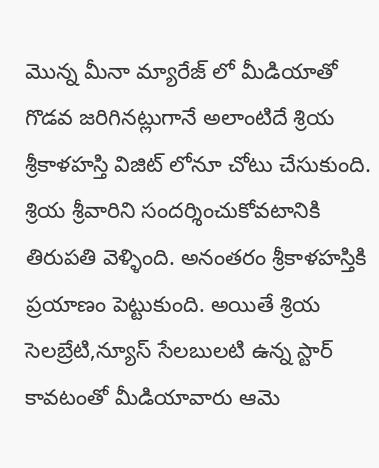మొన్న మీనా మ్యారేజ్ లో మీడియాతో గొడవ జరిగినట్లుగానే అలాంటిదే శ్రియ శ్రీకాళహస్తి విజిట్ లోనూ చోటు చేసుకుంది. శ్రియ శ్రీవారిని సందర్శించుకోవటానికి తిరుపతి వెళ్ళింది. అనంతరం శ్రీకాళహస్తికి ప్రయాణం పెట్టుకుంది. అయితే శ్రియ సెలబ్రేటి,న్యూస్ సేలబులటి ఉన్న స్టార్ కావటంతో మీడియావారు ఆమె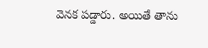వెనక పడ్డారు. అయితే తాను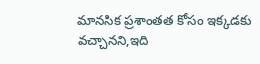మానసిక ప్రశాంతత కోసం ఇక్కడకు వచ్చానని,ఇది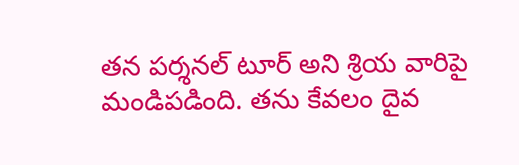తన పర్శనల్ టూర్ అని శ్రియ వారిపై మండిపడింది. తను కేవలం దైవ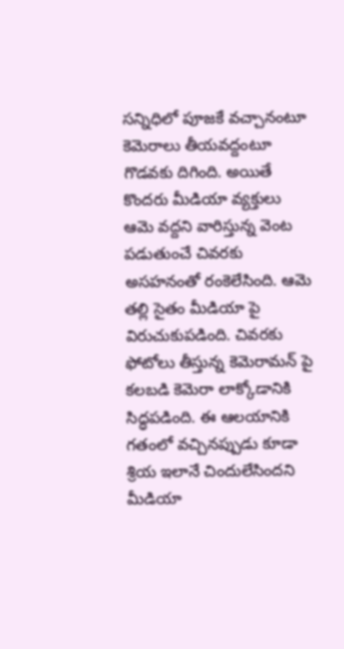సన్నిధిలో పూజకే వచ్చానంటూ కెమెరాలు తీయవద్దంటూ గొడవకు దిగింది. అయితే కొందరు మీడియా వ్యక్తులు ఆమె వద్దని వారిస్తున్న వెంట పడుతుంచే చివరకు అసహనంతో రంకెలేసింది. ఆమె తల్లి సైతం మీడియా పై విరుచుకుపడింది. చివరకు ఫోటోలు తీస్తున్న కెమెరామన్ పై కలబడి కెమెరా లాక్కోడానికి సిద్ధపడింది. ఈ ఆలయానికి గతంలో వచ్చినప్పుడు కూడా శ్రియ ఇలానే చిందులేసిందని మీడియా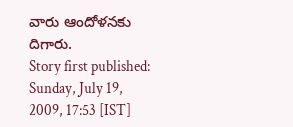వారు ఆందోళనకు దిగారు.
Story first published: Sunday, July 19, 2009, 17:53 [IST]